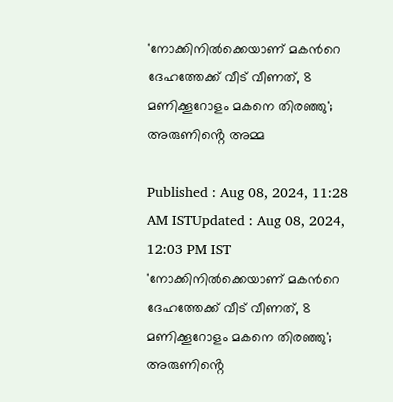'നോക്കിനിൽക്കെയാണ് മകന്‍റെ ദേഹത്തേക്ക് വീട് വീണത്, 8 മണിക്കൂറോളം മകനെ തിരഞ്ഞു'; അരുണിൻ്റെ അമ്മ

Published : Aug 08, 2024, 11:28 AM ISTUpdated : Aug 08, 2024, 12:03 PM IST
'നോക്കിനിൽക്കെയാണ് മകന്‍റെ ദേഹത്തേക്ക് വീട് വീണത്, 8 മണിക്കൂറോളം മകനെ തിരഞ്ഞു'; അരുണിൻ്റെ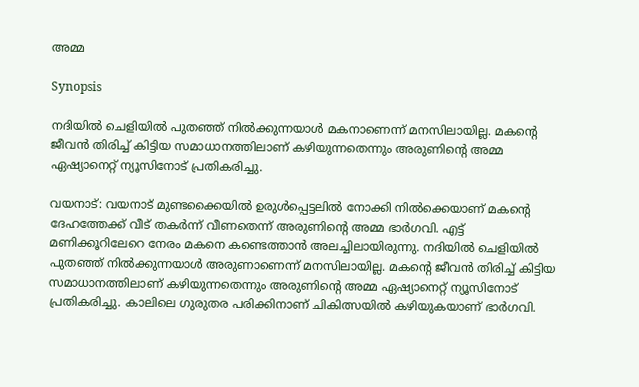അമ്മ

Synopsis

നദിയിൽ ചെളിയിൽ പുതഞ്ഞ് നിൽക്കുന്നയാൾ മകനാണെന്ന് മനസിലായില്ല. മകൻ്റെ ജീവൻ തിരിച്ച് കിട്ടിയ സമാധാനത്തിലാണ് കഴിയുന്നതെന്നും അരുണിൻ്റെ അമ്മ ഏഷ്യാനെറ്റ് ന്യൂസിനോട് പ്രതികരിച്ചു.

വയനാട്: വയനാട് മുണ്ടക്കൈയിൽ ഉരുൾപ്പെട്ടലിൽ നോക്കി നിൽക്കെയാണ് മകന്‍റെ ദേഹത്തേക്ക് വീട് തകർന്ന് വീണതെന്ന് അരുണിൻ്റെ അമ്മ ഭാർഗവി. എട്ട് മണിക്കൂറിലേറെ നേരം മകനെ കണ്ടെത്താൻ അലച്ചിലായിരുന്നു. നദിയിൽ ചെളിയിൽ പുതഞ്ഞ് നിൽക്കുന്നയാൾ അരുണാണെന്ന് മനസിലായില്ല. മകൻ്റെ ജീവൻ തിരിച്ച് കിട്ടിയ സമാധാനത്തിലാണ് കഴിയുന്നതെന്നും അരുണിൻ്റെ അമ്മ ഏഷ്യാനെറ്റ് ന്യൂസിനോട് പ്രതികരിച്ചു. കാലിലെ ഗുരുതര പരിക്കിനാണ് ചികിത്സയിൽ കഴിയുകയാണ് ഭാർഗവി.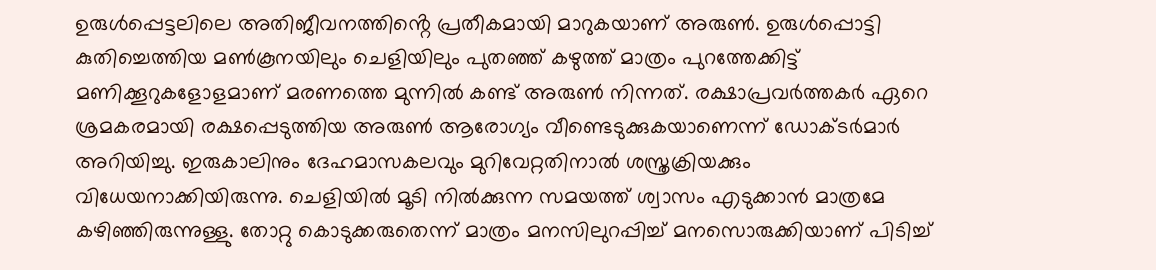ഉരുൾപ്പെട്ടലിലെ അതിജീവനത്തിൻ്റെ പ്രതീകമായി മാറുകയാണ് അരുൺ. ഉരുൾപ്പൊട്ടി കുതിച്ചെത്തിയ മൺകൂനയിലും ചെളിയിലും പുതഞ്ഞ് കഴുത്ത് മാത്രം പുറത്തേക്കിട്ട് മണിക്കൂറുകളോളമാണ് മരണത്തെ മുന്നിൽ കണ്ട് അരുൺ നിന്നത്. രക്ഷാപ്രവർത്തകർ ഏറെ ശ്രമകരമായി രക്ഷപ്പെടുത്തിയ അരുണ്‍ ആരോഗ്യം വീണ്ടെടുക്കുകയാണെന്ന് ഡോക്ടര്‍മാര്‍ അറിയിച്ചു. ഇരുകാലിനും ദേഹമാസകലവും മുറിവേറ്റതിനാൽ ശസ്ത്രക്രിയക്കും വിധേയനാക്കിയിരുന്നു. ചെളിയിൽ മൂടി നിൽക്കുന്ന സമയത്ത് ശ്വാസം എടുക്കാൻ മാത്രമേ കഴിഞ്ഞിരുന്നുള്ളു. തോറ്റു കൊടുക്കരുതെന്ന് മാത്രം മനസിലുറപ്പിച്ച് മനസൊരുക്കിയാണ് പിടിച്ച്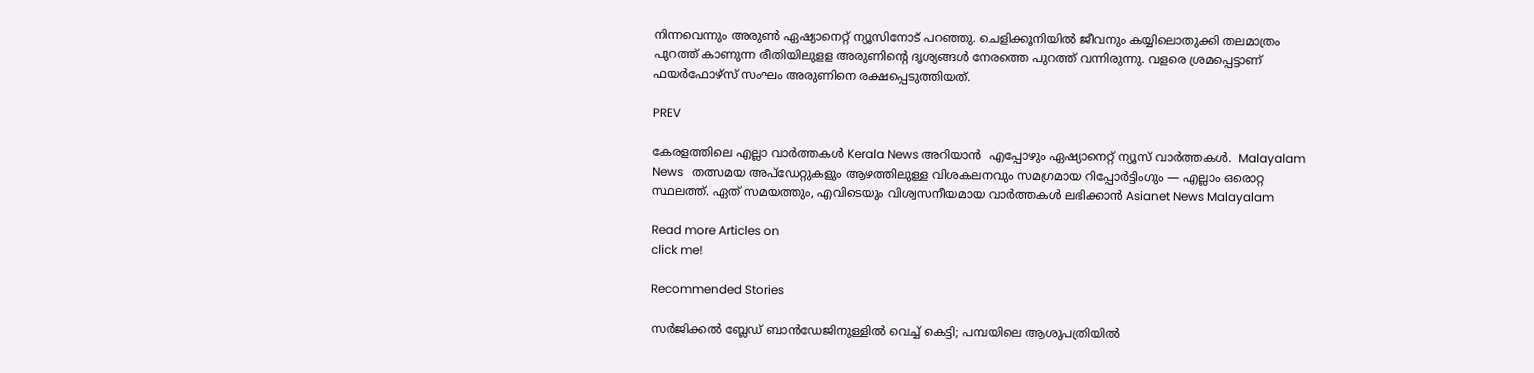നിന്നവെന്നും അരുൺ ഏഷ്യാനെറ്റ് ന്യൂസിനോട് പറഞ്ഞു. ചെളിക്കൂനിയിൽ ജീവനും കയ്യിലൊതുക്കി തലമാത്രം പുറത്ത് കാണുന്ന രീതിയിലുളള അരുണിന്റെ ദൃശ്യങ്ങൾ നേരത്തെ പുറത്ത് വന്നിരുന്നു. വളരെ ശ്രമപ്പെട്ടാണ് ഫയർഫോഴ്സ് സംഘം അരുണിനെ രക്ഷപ്പെടുത്തിയത്.

PREV

കേരളത്തിലെ എല്ലാ വാർത്തകൾ Kerala News അറിയാൻ  എപ്പോഴും ഏഷ്യാനെറ്റ് ന്യൂസ് വാർത്തകൾ.  Malayalam News   തത്സമയ അപ്‌ഡേറ്റുകളും ആഴത്തിലുള്ള വിശകലനവും സമഗ്രമായ റിപ്പോർട്ടിംഗും — എല്ലാം ഒരൊറ്റ സ്ഥലത്ത്. ഏത് സമയത്തും, എവിടെയും വിശ്വസനീയമായ വാർത്തകൾ ലഭിക്കാൻ Asianet News Malayalam

Read more Articles on
click me!

Recommended Stories

സർജിക്കൽ ബ്ലേഡ് ബാൻഡേജിനുള്ളിൽ വെച്ച് കെട്ടി; പമ്പയിലെ ആശുപത്രിയിൽ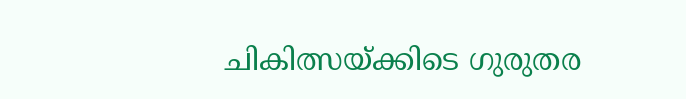ചികിത്സയ്ക്കിടെ ഗുരുതര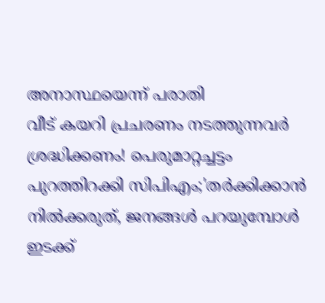അനാസ്ഥയെന്ന് പരാതി
വീട് കയറി പ്രചരണം നടത്തുന്നവർ ശ്രദ്ധിക്കണം! പെരുമാറ്റച്ചട്ടം പുറത്തിറക്കി സിപിഎം;'തർക്കിക്കാൻ നിൽക്കരുത്, ജനങ്ങൾ പറയുമ്പോൾ ഇടക്ക്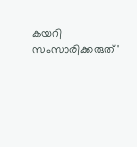കയറി സംസാരിക്കരുത്'